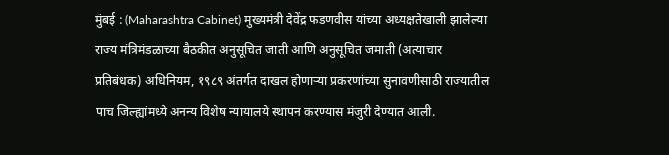मुंबई : (Maharashtra Cabinet) मुख्यमंत्री देवेंद्र फडणवीस यांच्या अध्यक्षतेखाली झालेल्या राज्य मंत्रिमंडळाच्या बैठकीत अनुसूचित जाती आणि अनुसूचित जमाती (अत्याचार प्रतिबंधक) अधिनियम, १९८९ अंतर्गत दाखल होणाऱ्या प्रकरणांच्या सुनावणीसाठी राज्यातील पाच जिल्ह्यांमध्ये अनन्य विशेष न्यायालये स्थापन करण्यास मंजुरी देण्यात आली.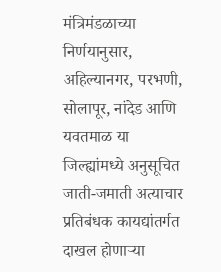मंत्रिमंडळाच्या निर्णयानुसार, अहिल्यानगर, परभणी, सोलापूर, नांदेड आणि यवतमाळ या जिल्ह्यांमध्ये अनुसूचित जाती-जमाती अत्याचार प्रतिबंधक कायद्यांतर्गत दाखल होणाऱ्या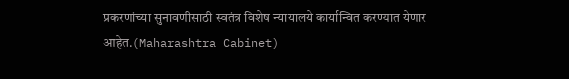प्रकरणांच्या सुनावणीसाठी स्वतंत्र विशेष न्यायालये कार्यान्वित करण्यात येणार आहेत.(Maharashtra Cabinet)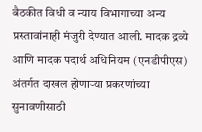बैठकीत विधी व न्याय विभागाच्या अन्य प्रस्तावांनाही मंजुरी देण्यात आली. मादक द्रव्ये आणि मादक पदार्थ अधिनियम (एनडीपीएस) अंतर्गत दाखल होणाऱ्या प्रकरणांच्या सुनावणीसाठी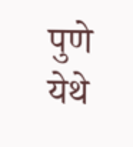पुणे येथे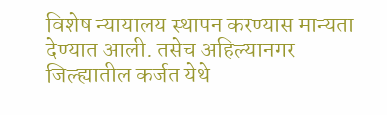विशेष न्यायालय स्थापन करण्यास मान्यता देण्यात आली. तसेच अहिल्यानगर जिल्ह्यातील कर्जत येथे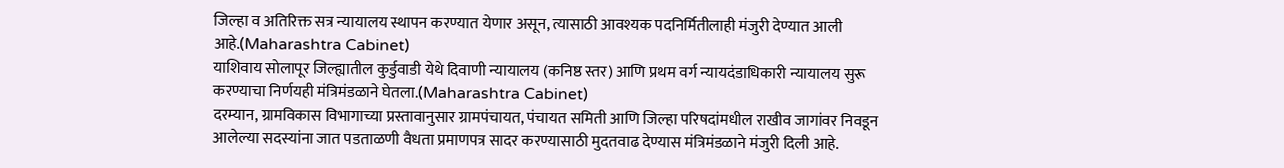जिल्हा व अतिरिक्त सत्र न्यायालय स्थापन करण्यात येणार असून, त्यासाठी आवश्यक पदनिर्मितीलाही मंजुरी देण्यात आली आहे.(Maharashtra Cabinet)
याशिवाय सोलापूर जिल्ह्यातील कुर्डुवाडी येथे दिवाणी न्यायालय (कनिष्ठ स्तर) आणि प्रथम वर्ग न्यायदंडाधिकारी न्यायालय सुरू करण्याचा निर्णयही मंत्रिमंडळाने घेतला.(Maharashtra Cabinet)
दरम्यान, ग्रामविकास विभागाच्या प्रस्तावानुसार ग्रामपंचायत, पंचायत समिती आणि जिल्हा परिषदांमधील राखीव जागांवर निवडून आलेल्या सदस्यांना जात पडताळणी वैधता प्रमाणपत्र सादर करण्यासाठी मुदतवाढ देण्यास मंत्रिमंडळाने मंजुरी दिली आहे.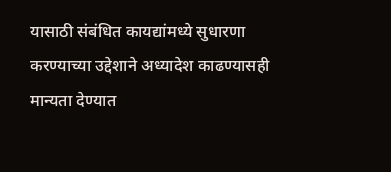यासाठी संबंधित कायद्यांमध्ये सुधारणा करण्याच्या उद्देशाने अध्यादेश काढण्यासही मान्यता देण्यात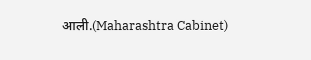आली.(Maharashtra Cabinet)